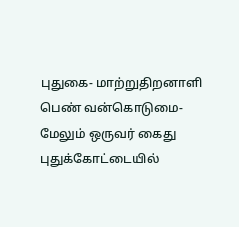புதுகை- மாற்றுதிறனாளி பெண் வன்கொடுமை-மேலும் ஒருவர் கைது
புதுக்கோட்டையில்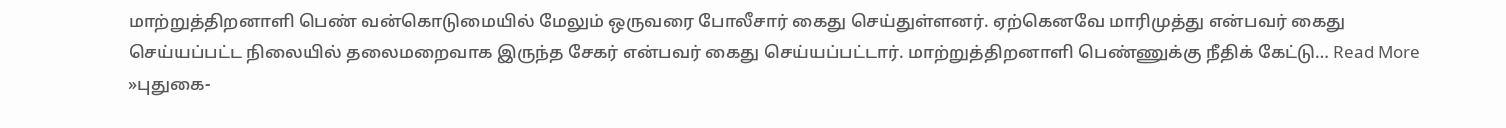மாற்றுத்திறனாளி பெண் வன்கொடுமையில் மேலும் ஒருவரை போலீசார் கைது செய்துள்ளனர். ஏற்கெனவே மாரிமுத்து என்பவர் கைது செய்யப்பட்ட நிலையில் தலைமறைவாக இருந்த சேகர் என்பவர் கைது செய்யப்பட்டார். மாற்றுத்திறனாளி பெண்ணுக்கு நீதிக் கேட்டு… Read More »புதுகை-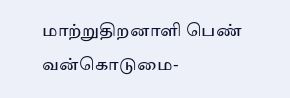மாற்றுதிறனாளி பெண் வன்கொடுமை-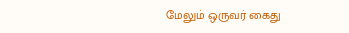மேலும் ஒருவர் கைது